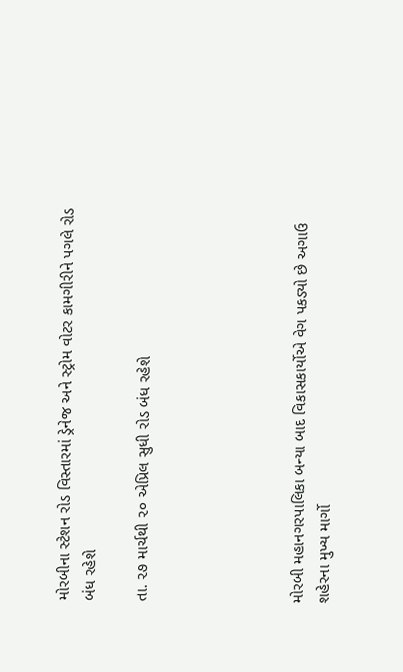મોરબીના સ્ટેશન રોડ વિસ્તારમાં ડ્રેનેજ અને સ્ટ્રોમ વોટર કામગીરીને પગલે રોડ બંધ રહેશે

તા. ૨૭ માર્ચથી ૨૦ એપ્રિલ સુધી રોડ બંધ રહેશે





મોરબી મહાનગરપાલિકા બન્યા બાદ વિકાસકાર્યોએ વેગ પકડ્યો છે અગાઉ શહેરના મુખ્ય માર્ગો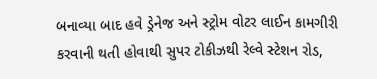બનાવ્યા બાદ હવે ડ્રેનેજ અને સ્ટ્રોમ વોટર લાઈન કામગીરી કરવાની થતી હોવાથી સુપર ટોકીઝથી રેલ્વે સ્ટેશન રોડ,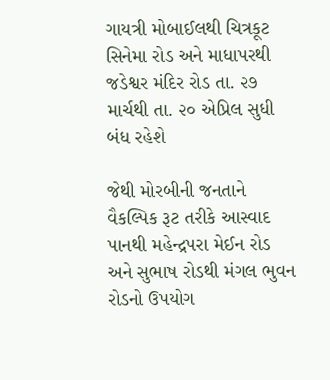ગાયત્રી મોબાઈલથી ચિત્રકૂટ સિનેમા રોડ અને માધાપરથી જડેશ્વર મંદિર રોડ તા. ૨૭ માર્ચથી તા. ૨૦ એપ્રિલ સુધી બંધ રહેશે

જેથી મોરબીની જનતાને વૈકલ્પિક રૂટ તરીકે આસ્વાદ પાનથી મહેન્દ્રપરા મેઈન રોડ અને સુભાષ રોડથી મંગલ ભુવન રોડનો ઉપયોગ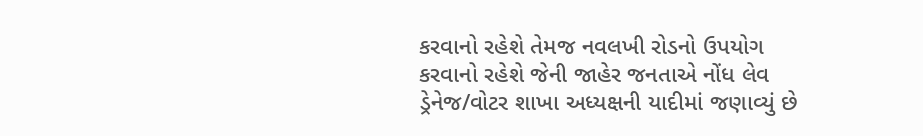કરવાનો રહેશે તેમજ નવલખી રોડનો ઉપયોગ કરવાનો રહેશે જેની જાહેર જનતાએ નોંધ લેવ ડ્રેનેજ/વોટર શાખા અધ્યક્ષની યાદીમાં જણાવ્યું છે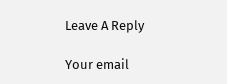Leave A Reply

Your email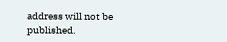address will not be published.